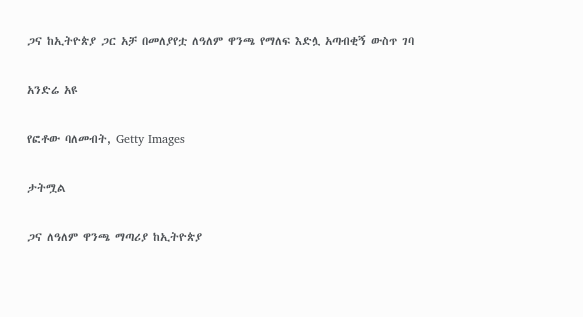ጋና ከኢትዮጵያ ጋር አቻ በመለያየቷ ለዓለም ዋንጫ የማለፍ እድሏ አጣብቂኝ ውስጥ ገባ

አንድሬ አዩ

የፎቶው ባለመብት, Getty Images

ታትሟል

ጋና ለዓለም ዋንጫ ማጣሪያ ከኢትዮጵያ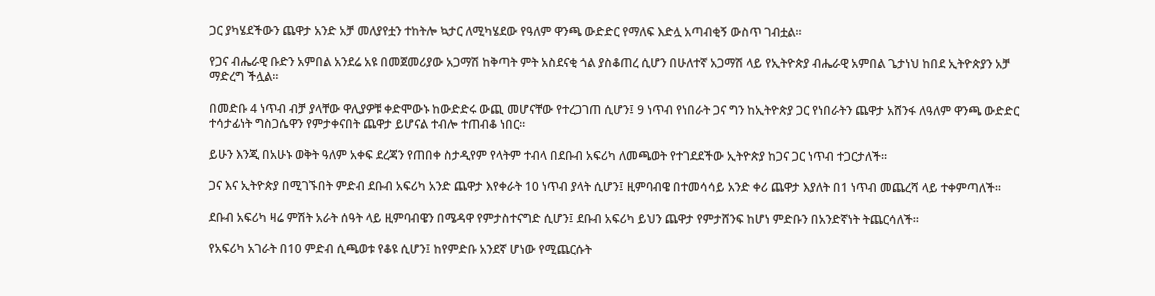ጋር ያካሄደችውን ጨዋታ አንድ አቻ መለያየቷን ተከትሎ ኳታር ለሚካሄደው የዓለም ዋንጫ ውድድር የማለፍ እድሏ አጣብቂኝ ውስጥ ገብቷል።

የጋና ብሔራዊ ቡድን አምበል አንደሬ አዩ በመጀመሪያው አጋማሽ ከቅጣት ምት አስደናቂ ጎል ያስቆጠረ ሲሆን በሁለተኛ አጋማሽ ላይ የኢትዮጵያ ብሔራዊ አምበል ጌታነህ ከበደ ኢትዮጵያን አቻ ማድረግ ችሏል።

በመድቡ 4 ነጥብ ብቻ ያላቸው ዋሊያዎቹ ቀድሞውኑ ከውድድሩ ውጪ መሆናቸው የተረጋገጠ ሲሆን፤ 9 ነጥብ የነበራት ጋና ግን ከኢትዮጵያ ጋር የነበራትን ጨዋታ አሸንፋ ለዓለም ዋንጫ ውድድር ተሳታፊነት ግስጋሴዋን የምታቀናበት ጨዋታ ይሆናል ተብሎ ተጠብቆ ነበር።

ይሁን እንጂ በአሁኑ ወቅት ዓለም አቀፍ ደረጃን የጠበቀ ስታዲየም የላትም ተብላ በደቡብ አፍሪካ ለመጫወት የተገደደችው ኢትዮጵያ ከጋና ጋር ነጥብ ተጋርታለች።

ጋና እና ኢትዮጵያ በሚገኙበት ምድብ ደቡብ አፍሪካ አንድ ጨዋታ እየቀራት 10 ነጥብ ያላት ሲሆን፤ ዚምባብዌ በተመሳሳይ አንድ ቀሪ ጨዋታ እያለት በ1 ነጥብ መጨረሻ ላይ ተቀምጣለች።

ደቡብ አፍሪካ ዛሬ ምሽት አራት ሰዓት ላይ ዚምባብዌን በሜዳዋ የምታስተናግድ ሲሆን፤ ደቡብ አፍሪካ ይህን ጨዋታ የምታሸንፍ ከሆነ ምድቡን በአንድኛነት ትጨርሳለች።

የአፍሪካ አገራት በ10 ምድብ ሲጫወቱ የቆዩ ሲሆን፤ ከየምድቡ አንደኛ ሆነው የሚጨርሱት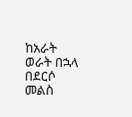ከአራት ወራት በኋላ በደርሶ መልስ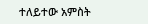ተለይተው አምስት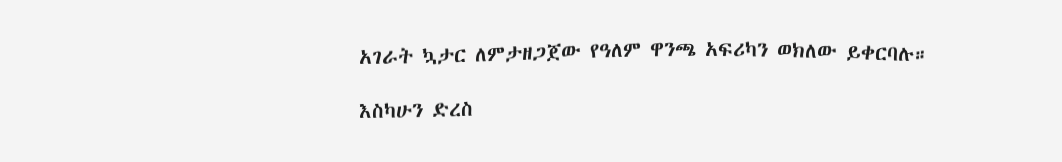አገራት ኳታር ለምታዘጋጀው የዓለም ዋንጫ አፍሪካን ወክለው ይቀርባሉ።

እስካሁን ድረስ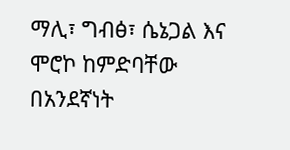ማሊ፣ ግብፅ፣ ሴኔጋል እና ሞሮኮ ከምድባቸው በአንደኛነት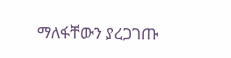ማለፋቸውን ያረጋገጡ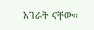አገራት ናቸው።